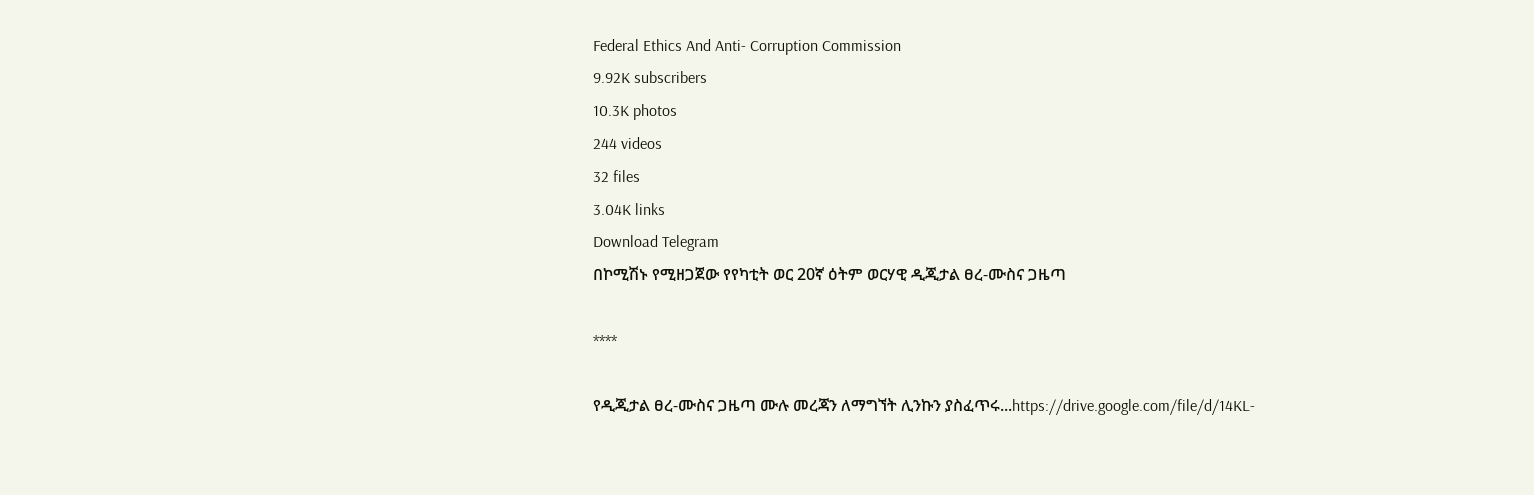Federal Ethics And Anti- Corruption Commission
9.92K subscribers
10.3K photos
244 videos
32 files
3.04K links
Download Telegram
በኮሚሽኑ የሚዘጋጀው የየካቲት ወር 20ኛ ዕትም ወርሃዊ ዲጂታል ፀረ-ሙስና ጋዜጣ

****

የዲጂታል ፀረ-ሙስና ጋዜጣ ሙሉ መረጃን ለማግኘት ሊንኩን ያስፈጥሩ...https://drive.google.com/file/d/14KL-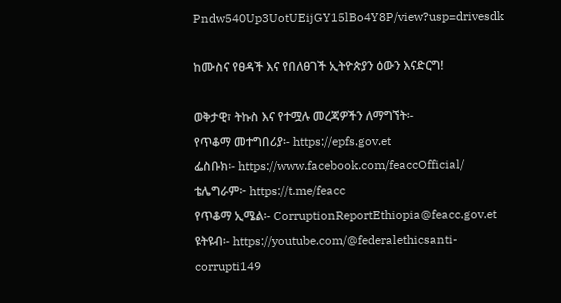Pndw540Up3UotUEijGY15lBo4Y8P/view?usp=drivesdk

ከሙስና የፀዳች እና የበለፀገች ኢትዮጵያን ዕውን እናድርግ!

ወቅታዊ፣ ትኩስ እና የተሟሉ መረጃዎችን ለማግኘት፡-
የጥቆማ መተግበሪያ፡- https://epfs.gov.et
ፌስቡክ፡- https://www.facebook.com/feaccOfficial/
ቴሌግራም፦ https://t.me/feacc
የጥቆማ ኢሜል፡- CorruptionReportEthiopia@feacc.gov.et
ዩትዩብ፡- https://youtube.com/@federalethicsanti-corrupti149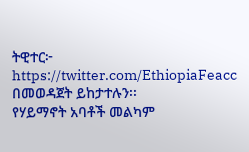ትዊተር፦ https://twitter.com/EthiopiaFeacc በመወዳጀት ይከታተሉን፡፡
የሃይማኖት አባቶች መልካም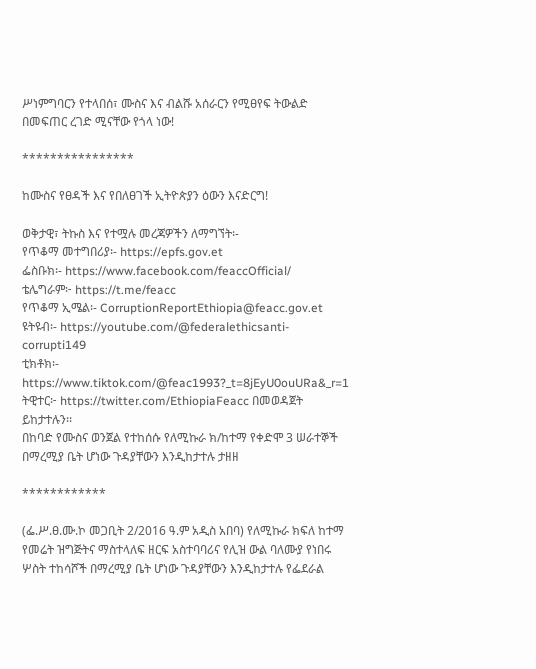ሥነምግባርን የተላበሰ፣ ሙስና እና ብልሹ አሰራርን የሚፀየፍ ትውልድ በመፍጠር ረገድ ሚናቸው የጎላ ነው!

****************

ከሙስና የፀዳች እና የበለፀገች ኢትዮጵያን ዕውን እናድርግ!

ወቅታዊ፣ ትኩስ እና የተሟሉ መረጃዎችን ለማግኘት፡-
የጥቆማ መተግበሪያ፡- https://epfs.gov.et
ፌስቡክ፡- https://www.facebook.com/feaccOfficial/
ቴሌግራም፦ https://t.me/feacc
የጥቆማ ኢሜል፡- CorruptionReportEthiopia@feacc.gov.et
ዩትዩብ፡- https://youtube.com/@federalethicsanti-corrupti149
ቲክቶክ፡- https://www.tiktok.com/@feac1993?_t=8jEyU0ouURa&_r=1
ትዊተር፦ https://twitter.com/EthiopiaFeacc በመወዳጀት ይከታተሉን፡፡
በከባድ የሙስና ወንጀል የተከሰሱ የለሚኩራ ክ/ከተማ የቀድሞ 3 ሠራተኞች በማረሚያ ቤት ሆነው ጉዳያቸውን እንዲከታተሉ ታዘዘ

************

(ፌ.ሥ.ፀ.ሙ.ኮ መጋቢት 2/2016 ዓ.ም አዲስ አበባ) የለሚኩራ ክፍለ ከተማ የመሬት ዝግጅትና ማስተላለፍ ዘርፍ አስተባባሪና የሊዝ ውል ባለሙያ የነበሩ ሦስት ተከሳሾች በማረሚያ ቤት ሆነው ጉዳያቸውን እንዲከታተሉ የፌደራል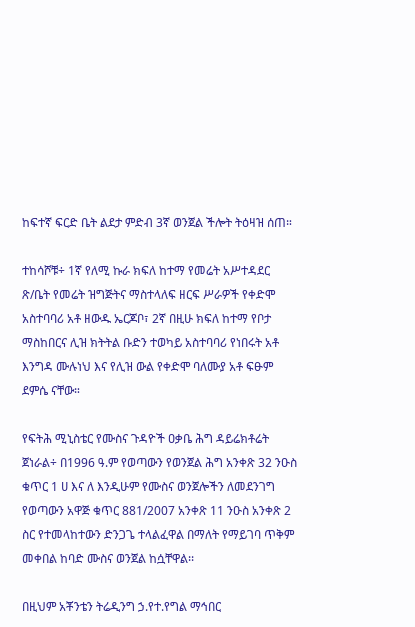ከፍተኛ ፍርድ ቤት ልደታ ምድብ 3ኛ ወንጀል ችሎት ትዕዛዝ ሰጠ።

ተከሳሾቹ÷ 1ኛ የለሚ ኩራ ክፍለ ከተማ የመሬት አሥተዳደር ጽ/ቤት የመሬት ዝግጅትና ማስተላለፍ ዘርፍ ሥራዎች የቀድሞ አስተባባሪ አቶ ዘውዱ ኤርጆቦ፣ 2ኛ በዚሁ ክፍለ ከተማ የቦታ ማስከበርና ሊዝ ክትትል ቡድን ተወካይ አስተባባሪ የነበሩት አቶ እንግዳ ሙሉነህ እና የሊዝ ውል የቀድሞ ባለሙያ አቶ ፍፁም ደምሴ ናቸው።

የፍትሕ ሚኒስቴር የሙስና ጉዳዮች ዐቃቤ ሕግ ዳይሬክቶሬት ጀነራል÷ በ1996 ዓ.ም የወጣውን የወንጀል ሕግ አንቀጽ 32 ንዑስ ቁጥር 1 ሀ እና ለ እንዲሁም የሙስና ወንጀሎችን ለመደንገግ የወጣውን አዋጅ ቁጥር 881/2007 አንቀጽ 11 ንዑስ አንቀጽ 2 ስር የተመላከተውን ድንጋጌ ተላልፈዋል በማለት የማይገባ ጥቅም መቀበል ከባድ ሙስና ወንጀል ከሷቸዋል፡፡

በዚህም አቾንቴን ትሬዲንግ ኃ.የተ.የግል ማኅበር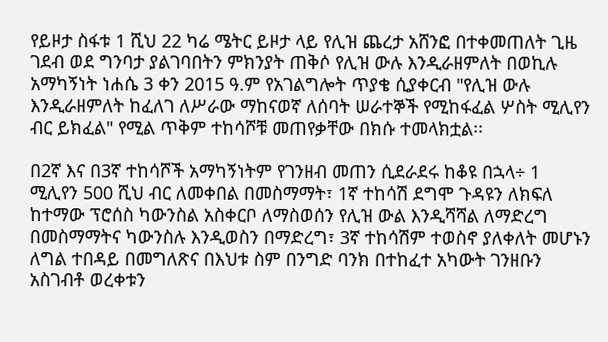የይዞታ ስፋቱ 1 ሺህ 22 ካሬ ሜትር ይዞታ ላይ የሊዝ ጨረታ አሸንፎ በተቀመጠለት ጊዜ ገደብ ወደ ግንባታ ያልገባበትን ምክንያት ጠቅሶ የሊዝ ውሉ እንዲራዘምለት በወኪሉ አማካኝነት ነሐሴ 3 ቀን 2015 ዓ.ም የአገልግሎት ጥያቄ ሲያቀርብ "የሊዝ ውሉ እንዲራዘምለት ከፈለገ ለሥራው ማከናወኛ ለሰባት ሠራተኞች የሚከፋፈል ሦስት ሚሊየን ብር ይክፈል" የሚል ጥቅም ተከሳሾቹ መጠየቃቸው በክሱ ተመላክቷል፡፡

በ2ኛ እና በ3ኛ ተከሳሾች አማካኝነትም የገንዘብ መጠን ሲደራደሩ ከቆዩ በኋላ÷ 1 ሚሊየን 500 ሺህ ብር ለመቀበል በመስማማት፣ 1ኛ ተከሳሽ ደግሞ ጉዳዩን ለክፍለ ከተማው ፕሮሰስ ካውንስል አስቀርቦ ለማስወሰን የሊዝ ውል እንዲሻሻል ለማድረግ በመስማማትና ካውንስሉ እንዲወስን በማድረግ፣ 3ኛ ተከሳሽም ተወስኖ ያለቀለት መሆኑን ለግል ተበዳይ በመግለጽና በእህቱ ስም በንግድ ባንክ በተከፈተ አካውት ገንዘቡን አስገብቶ ወረቀቱን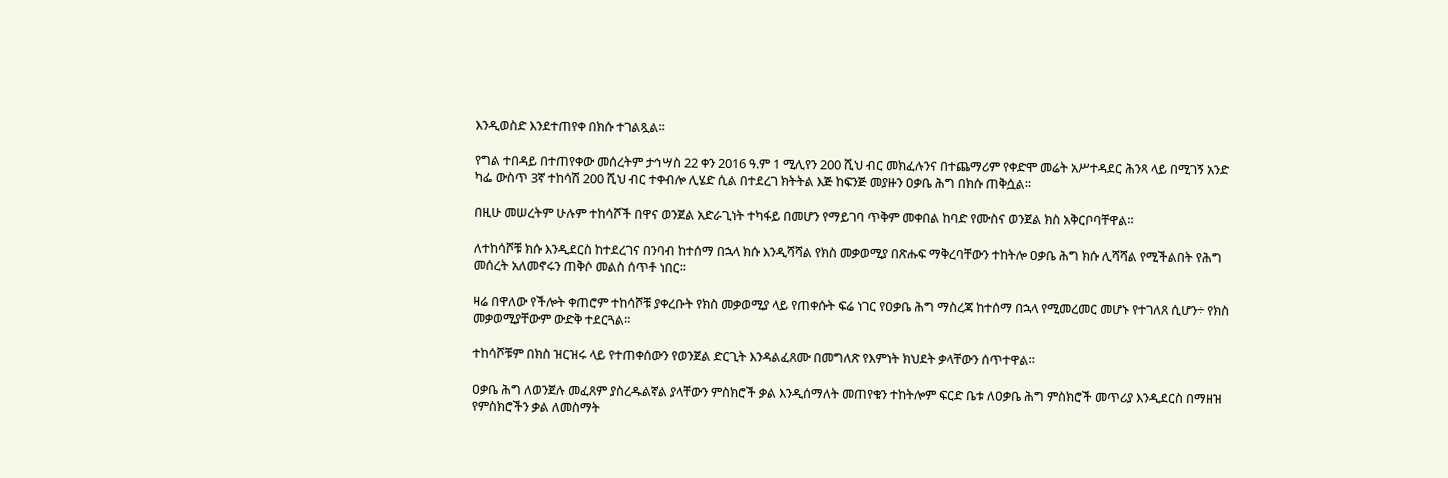እንዲወስድ እንደተጠየቀ በክሱ ተገልጿል፡፡

የግል ተበዳይ በተጠየቀው መሰረትም ታኅሣስ 22 ቀን 2016 ዓ.ም 1 ሚሊየን 200 ሺህ ብር መክፈሉንና በተጨማሪም የቀድሞ መሬት አሥተዳደር ሕንጻ ላይ በሚገኝ አንድ ካፌ ውስጥ 3ኛ ተከሳሽ 200 ሺህ ብር ተቀብሎ ሊሄድ ሲል በተደረገ ክትትል እጅ ከፍንጅ መያዙን ዐቃቤ ሕግ በክሱ ጠቅሷል፡፡

በዚሁ መሠረትም ሁሉም ተከሳሾች በዋና ወንጀል አድራጊነት ተካፋይ በመሆን የማይገባ ጥቅም መቀበል ከባድ የሙስና ወንጀል ክስ አቅርቦባቸዋል።

ለተከሳሾቹ ክሱ እንዲደርስ ከተደረገና በንባብ ከተሰማ በኋላ ክሱ እንዲሻሻል የክስ መቃወሚያ በጽሑፍ ማቅረባቸውን ተከትሎ ዐቃቤ ሕግ ክሱ ሊሻሻል የሚችልበት የሕግ መሰረት አለመኖሩን ጠቅሶ መልስ ሰጥቶ ነበር፡፡

ዛሬ በዋለው የችሎት ቀጠሮም ተከሳሾቹ ያቀረቡት የክስ መቃወሚያ ላይ የጠቀሱት ፍሬ ነገር የዐቃቤ ሕግ ማስረጃ ከተሰማ በኋላ የሚመረመር መሆኑ የተገለጸ ሲሆን÷ የክስ መቃወሚያቸውም ውድቅ ተደርጓል።

ተከሳሾቹም በክስ ዝርዝሩ ላይ የተጠቀሰውን የወንጀል ድርጊት እንዳልፈጸሙ በመግለጽ የእምነት ክህደት ቃላቸውን ሰጥተዋል።

ዐቃቤ ሕግ ለወንጀሉ መፈጸም ያስረዱልኛል ያላቸውን ምስክሮች ቃል እንዲሰማለት መጠየቁን ተከትሎም ፍርድ ቤቱ ለዐቃቤ ሕግ ምስክሮች መጥሪያ እንዲደርስ በማዘዝ የምስክሮችን ቃል ለመስማት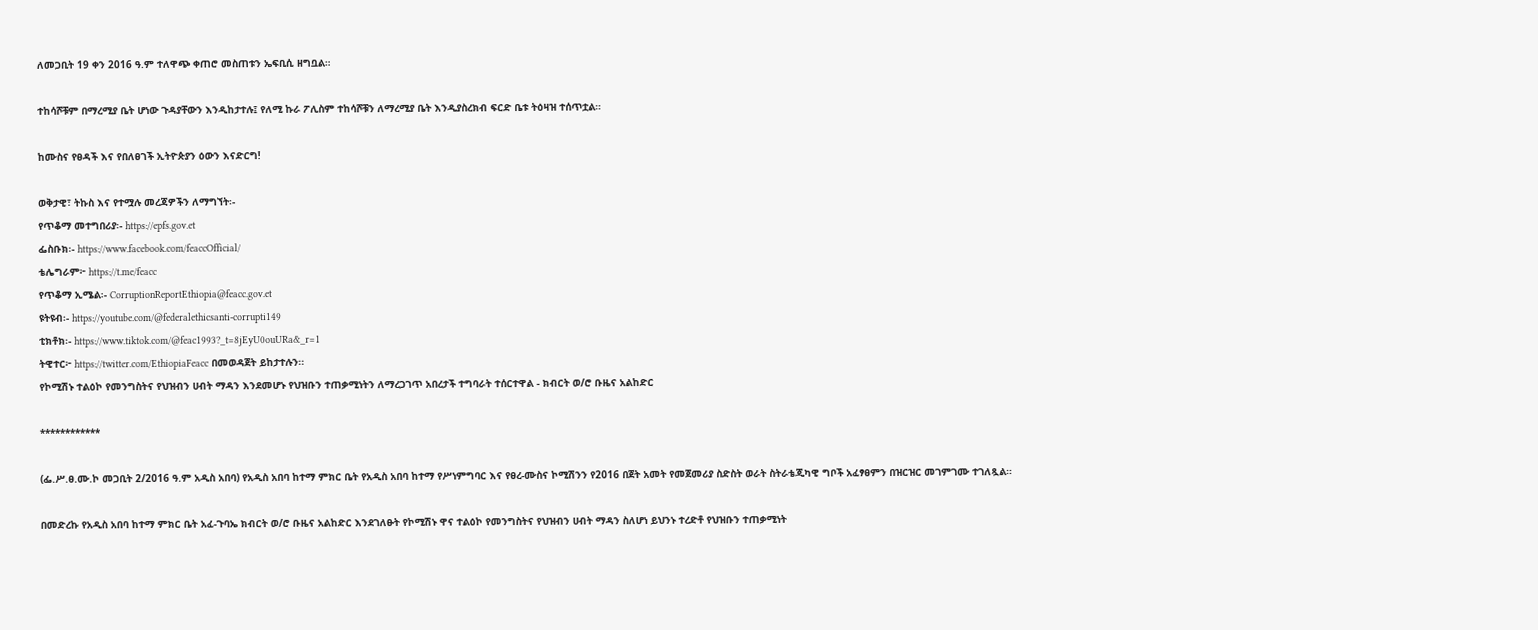ለመጋቢት 19 ቀን 2016 ዓ.ም ተለዋጭ ቀጠሮ መስጠቱን ኤፍቢሲ ዘግቧል።

ተከሳሾቹም በማረሚያ ቤት ሆነው ጉዳያቸውን እንዲከታተሉ፤ የለሚ ኩራ ፖሊስም ተከሳሾቹን ለማረሚያ ቤት እንዲያስረክብ ፍርድ ቤቱ ትዕዛዝ ተሰጥቷል።

ከሙስና የፀዳች እና የበለፀገች ኢትዮጵያን ዕውን እናድርግ!

ወቅታዊ፣ ትኩስ እና የተሟሉ መረጃዎችን ለማግኘት፡-
የጥቆማ መተግበሪያ፡- https://epfs.gov.et
ፌስቡክ፡- https://www.facebook.com/feaccOfficial/
ቴሌግራም፦ https://t.me/feacc
የጥቆማ ኢሜል፡- CorruptionReportEthiopia@feacc.gov.et
ዩትዩብ፡- https://youtube.com/@federalethicsanti-corrupti149
ቲክቶክ፡- https://www.tiktok.com/@feac1993?_t=8jEyU0ouURa&_r=1
ትዊተር፦ https://twitter.com/EthiopiaFeacc በመወዳጀት ይከታተሉን፡፡
የኮሚሽኑ ተልዕኮ የመንግስትና የህዝብን ሀብት ማዳን እንደመሆኑ የህዝቡን ተጠቃሚነትን ለማረጋገጥ አበረታች ተግባራት ተሰርተዋል - ክብርት ወ/ሮ ቡዜና አልከድር

************

(ፌ.ሥ.ፀ.ሙ.ኮ መጋቢት 2/2016 ዓ.ም አዲስ አበባ) የአዲስ አበባ ከተማ ምክር ቤት የአዲስ አበባ ከተማ የሥነምግባር እና የፀረ-ሙስና ኮሚሽንን የ2016 በጀት አመት የመጀመሪያ ስድስት ወራት ስትራቴጂካዊ ግቦች አፈፃፀምን በዝርዝር መገምገሙ ተገለጿል።

በመድረኩ የአዲስ አበባ ከተማ ምክር ቤት አፈ-ጉባኤ ክብርት ወ/ሮ ቡዜና አልከድር እንደገለፁት የኮሚሽኑ ዋና ተልዕኮ የመንግስትና የህዝብን ሀብት ማዳን ስለሆነ ይህንኑ ተረድቶ የህዝቡን ተጠቃሚነት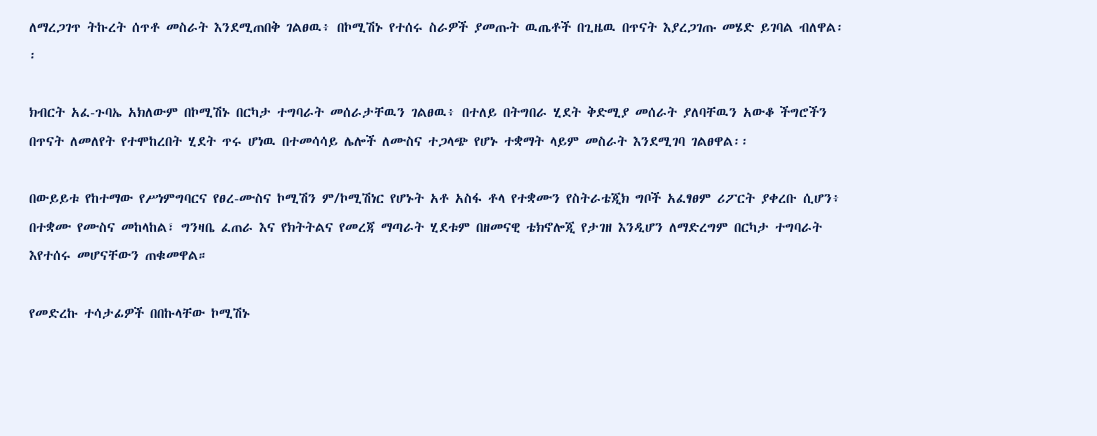ለማረጋገጥ ትኩረት ሰጥቶ መስራት እንደሚጠበቅ ገልፀዉ፥ በኮሚሽኑ የተሰሩ ስራዎች ያመጡት ዉጤቶች በጊዜዉ በጥናት እያረጋገጡ መሄድ ይገባል ብለዋል፡፡

ክብርት አፈ-ጉባኤ አክለውም በኮሚሽኑ በርካታ ተግባራት መሰራታቸዉን ገልፀዉ፥ በተለይ በትግበራ ሂደት ቅድሚያ መሰራት ያለባቸዉን አውቆ ችግሮችን በጥናት ለመለየት የተሞከረበት ሂደት ጥሩ ሆነዉ በተመሳሳይ ሌሎች ለሙስና ተጋላጭ የሆኑ ተቋማት ላይም መስራት እንደሚገባ ገልፀዋል፡፡

በውይይቱ የከተማው የሥነምግባርና የፀረ-ሙስና ኮሚሽን ም/ኮሚሽነር የሆኑት አቶ አስፋ ቶላ የተቋሙን የስትራቴጂክ ግቦች አፈፃፀም ሪፖርት ያቀረቡ ሲሆን፥ በተቋሙ የሙስና መከላከል፣ ግንዛቤ ፈጠራ እና የክትትልና የመረጃ ማጣራት ሂደቱም በዘመናዊ ቴክኖሎጂ የታገዘ እንዲሆን ለማድረግም በርካታ ተግባራት እየተሰሩ መሆናቸውን ጠቁመዋል።

የመድረኩ ተሳታፊዎች በበኩላቸው ኮሚሽኑ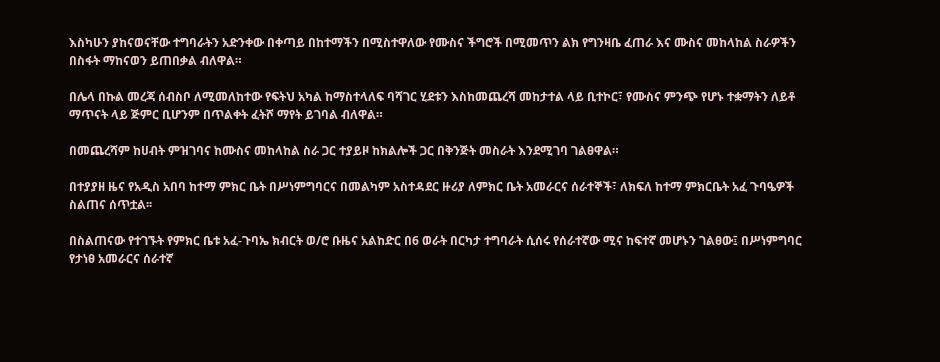እስካሁን ያከናወናቸው ተግባራትን አድንቀው በቀጣይ በከተማችን በሚስተዋለው የሙስና ችግሮች በሚመጥን ልክ የግንዛቤ ፈጠራ እና ሙስና መከላከል ስራዎችን በስፋት ማከናወን ይጠበቃል ብለዋል።

በሌላ በኩል መረጃ ሰብስቦ ለሚመለከተው የፍትህ አካል ከማስተላለፍ ባሻገር ሂደቱን እስከመጨረሻ መከታተል ላይ ቢተኮር፣ የሙስና ምንጭ የሆኑ ተቋማትን ለይቶ ማጥናት ላይ ጅምር ቢሆንም በጥልቀት ፈትሾ ማየት ይገባል ብለዋል።

በመጨረሻም ከሀብት ምዝገባና ከሙስና መከላከል ስራ ጋር ተያይዞ ከክልሎች ጋር በቅንጅት መስራት እንደሚገባ ገልፀዋል።

በተያያዘ ዜና የአዲስ አበባ ከተማ ምክር ቤት በሥነምግባርና በመልካም አስተዳደር ዙሪያ ለምክር ቤት አመራርና ሰራተኞች፣ ለክፍለ ከተማ ምክርቤት አፈ ጉባዔዎች ስልጠና ሰጥቷል፡፡

በስልጠናው የተገኙት የምክር ቤቱ አፈ-ጉባኤ ክብርት ወ/ሮ ቡዜና አልከድር በ6 ወራት በርካታ ተግባራት ሲሰሩ የሰራተኛው ሚና ከፍተኛ መሆኑን ገልፀው፤ በሥነምግባር የታነፀ አመራርና ሰራተኛ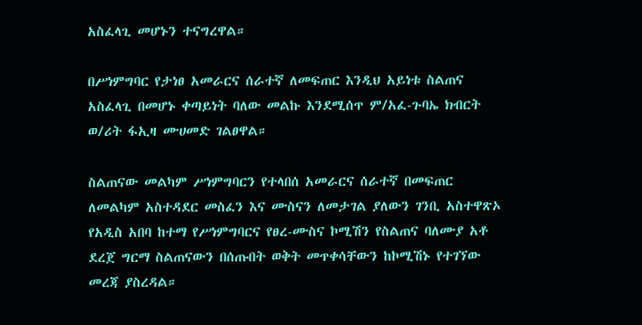አስፈላጊ መሆኑን ተናግረዋል።

በሥነምግባር የታነፀ አመራርና ሰራተኛ ለመፍጠር እንዲህ አይነቱ ስልጠና አስፈላጊ በመሆኑ ቀጣይነት ባለው መልኩ እንደሚሰጥ ም/አፈ-ጉባኤ ክብርት ወ/ሪት ፋኢዛ ሙሀመድ ገልፀዋል።

ስልጠናው መልካም ሥነምግባርን የተላበሰ አመራርና ሰራተኛ በመፍጠር ለመልካም አስተዳደር መስፈን እና ሙስናን ለመታገል ያለውን ገንቢ አስተዋጽኦ የአዲስ አበባ ከተማ የሥነምግባርና የፀረ-ሙስና ኮሚሽን የስልጠና ባለሙያ አቶ ደረጀ ግርማ ስልጠናውን በሰጡበት ወቅት መጥቀሳቸውን ከኮሚሽኑ የተገኘው መረጃ ያስረዳል።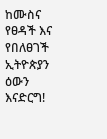ከሙስና የፀዳች እና የበለፀገች ኢትዮጵያን ዕውን እናድርግ!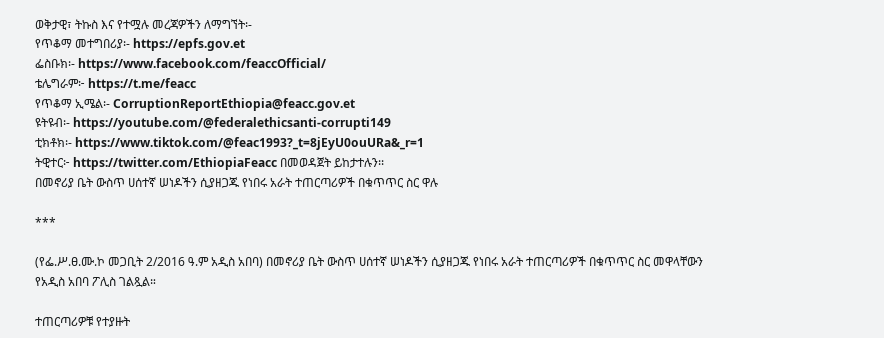ወቅታዊ፣ ትኩስ እና የተሟሉ መረጃዎችን ለማግኘት፡-
የጥቆማ መተግበሪያ፡- https://epfs.gov.et
ፌስቡክ፡- https://www.facebook.com/feaccOfficial/
ቴሌግራም፦ https://t.me/feacc
የጥቆማ ኢሜል፡- CorruptionReportEthiopia@feacc.gov.et
ዩትዩብ፡- https://youtube.com/@federalethicsanti-corrupti149
ቲክቶክ፡- https://www.tiktok.com/@feac1993?_t=8jEyU0ouURa&_r=1
ትዊተር፦ https://twitter.com/EthiopiaFeacc በመወዳጀት ይከታተሉን፡፡
በመኖሪያ ቤት ውስጥ ሀሰተኛ ሠነዶችን ሲያዘጋጁ የነበሩ አራት ተጠርጣሪዎች በቁጥጥር ስር ዋሉ

***

(የፌ.ሥ.ፀ.ሙ.ኮ መጋቢት 2/2016 ዓ.ም አዲስ አበባ) በመኖሪያ ቤት ውስጥ ሀሰተኛ ሠነዶችን ሲያዘጋጁ የነበሩ አራት ተጠርጣሪዎች በቁጥጥር ስር መዋላቸውን የአዲስ አበባ ፖሊስ ገልጿል።

ተጠርጣሪዎቹ የተያዙት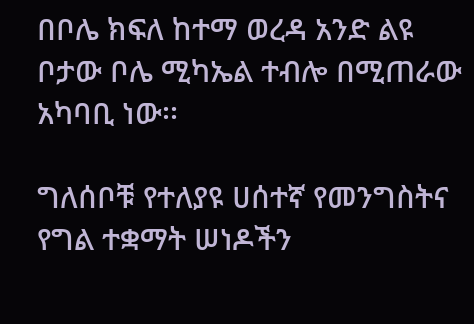በቦሌ ክፍለ ከተማ ወረዳ አንድ ልዩ ቦታው ቦሌ ሚካኤል ተብሎ በሚጠራው አካባቢ ነው፡፡

ግለሰቦቹ የተለያዩ ሀሰተኛ የመንግስትና የግል ተቋማት ሠነዶችን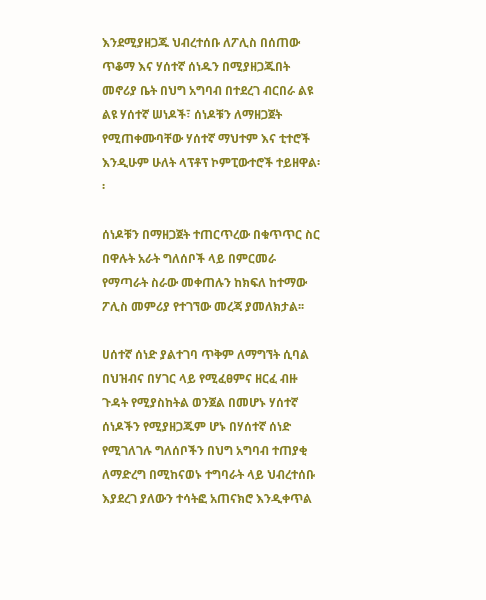እንደሚያዘጋጁ ህብረተሰቡ ለፖሊስ በሰጠው ጥቆማ እና ሃሰተኛ ሰነዱን በሚያዘጋጁበት መኖሪያ ቤት በህግ አግባብ በተደረገ ብርበራ ልዩ ልዩ ሃሰተኛ ሠነዶች፣ ሰነዶቹን ለማዘጋጀት የሚጠቀሙባቸው ሃሰተኛ ማህተም እና ቲተሮች እንዲሁም ሁለት ላፕቶፕ ኮምፒውተሮች ተይዘዋል፡፡

ሰነዶቹን በማዘጋጀት ተጠርጥረው በቁጥጥር ስር በዋሉት አራት ግለሰቦች ላይ በምርመራ የማጣራት ስራው መቀጠሉን ከክፍለ ከተማው ፖሊስ መምሪያ የተገኘው መረጃ ያመለክታል፡፡

ሀሰተኛ ሰነድ ያልተገባ ጥቅም ለማግኘት ሲባል በህዝብና በሃገር ላይ የሚፈፀምና ዘርፈ ብዙ ጉዳት የሚያስከትል ወንጀል በመሆኑ ሃሰተኛ ሰነዶችን የሚያዘጋጁም ሆኑ በሃሰተኛ ሰነድ የሚገለገሉ ግለሰቦችን በህግ አግባብ ተጠያቂ ለማድረግ በሚከናወኑ ተግባራት ላይ ህብረተሰቡ እያደረገ ያለውን ተሳትፎ አጠናክሮ እንዲቀጥል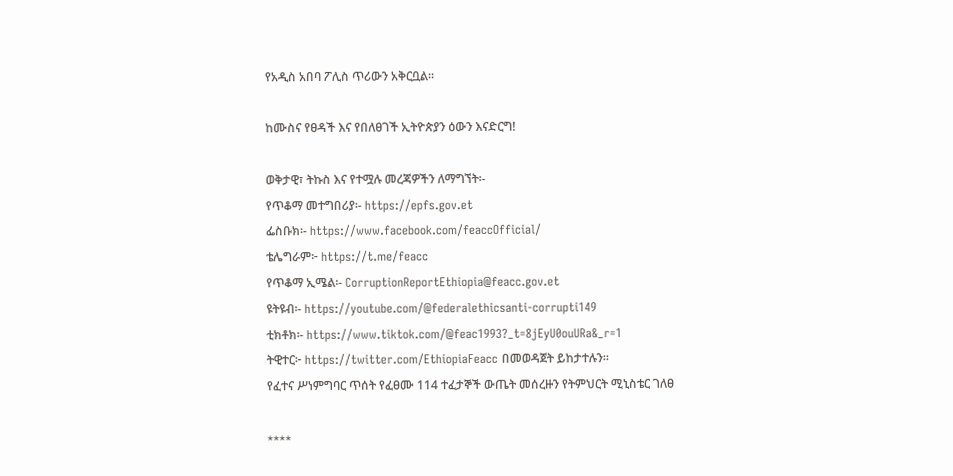የአዲስ አበባ ፖሊስ ጥሪውን አቅርቧል፡፡

ከሙስና የፀዳች እና የበለፀገች ኢትዮጵያን ዕውን እናድርግ!

ወቅታዊ፣ ትኩስ እና የተሟሉ መረጃዎችን ለማግኘት፡-
የጥቆማ መተግበሪያ፡- https://epfs.gov.et
ፌስቡክ፡- https://www.facebook.com/feaccOfficial/
ቴሌግራም፦ https://t.me/feacc
የጥቆማ ኢሜል፡- CorruptionReportEthiopia@feacc.gov.et
ዩትዩብ፡- https://youtube.com/@federalethicsanti-corrupti149
ቲክቶክ፡- https://www.tiktok.com/@feac1993?_t=8jEyU0ouURa&_r=1
ትዊተር፦ https://twitter.com/EthiopiaFeacc በመወዳጀት ይከታተሉን።
የፈተና ሥነምግባር ጥሰት የፈፀሙ 114 ተፈታኞች ውጤት መሰረዙን የትምህርት ሚኒስቴር ገለፀ

****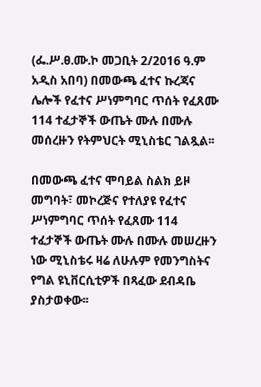(ፌ.ሥ.ፀ.ሙ.ኮ መጋቢት 2/2016 ዓ.ም አዲስ አበባ) በመውጫ ፈተና ኩረጃና ሌሎች የፈተና ሥነምግባር ጥሰት የፈጸሙ 114 ተፈታኞች ውጤት ሙሉ በሙሉ መሰረዙን የትምህርት ሚኒስቴር ገልጿል፡፡

በመውጫ ፈተና ሞባይል ስልክ ይዞ መግባት፣ መኮረጅና የተለያዩ የፈተና ሥነምግባር ጥሰት የፈጸሙ 114 ተፈታኞች ውጤት ሙሉ በሙሉ መሠረዙን ነው ሚኒስቴሩ ዛሬ ለሁሉም የመንግስትና የግል ዩኒቨርሲቲዎች በጻፈው ደብዳቤ ያስታወቀው፡፡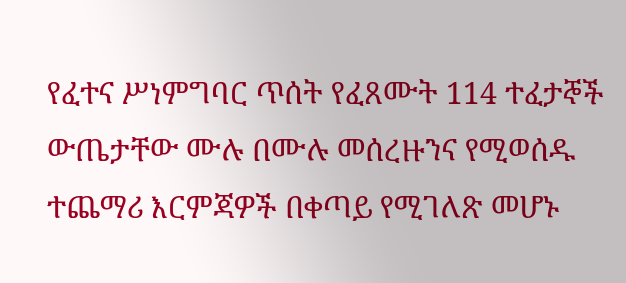የፈተና ሥነምግባር ጥሰት የፈጸሙት 114 ተፈታኞች ውጤታቸው ሙሉ በሙሉ መሰረዙንና የሚወሰዱ ተጨማሪ እርምጃዎች በቀጣይ የሚገለጽ መሆኑ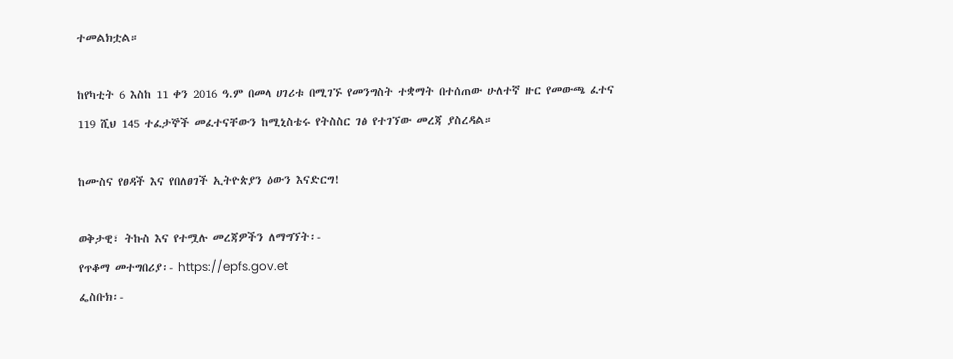ተመልክቷል።

ከየካቲት 6 እስከ 11 ቀን 2016 ዓ.ም በመላ ሀገሪቱ በሚገኙ የመንግስት ተቋማት በተሰጠው ሁለተኛ ዙር የመውጫ ፈተና 119 ሺህ 145 ተፈታኞች መፈተናቸውን ከሚኒስቴሩ የትስስር ገፅ የተገኘው መረጃ ያስረዳል።

ከሙስና የፀዳች እና የበለፀገች ኢትዮጵያን ዕውን እናድርግ!

ወቅታዊ፣ ትኩስ እና የተሟሉ መረጃዎችን ለማግኘት፡-
የጥቆማ መተግበሪያ፡- https://epfs.gov.et
ፌስቡክ፡-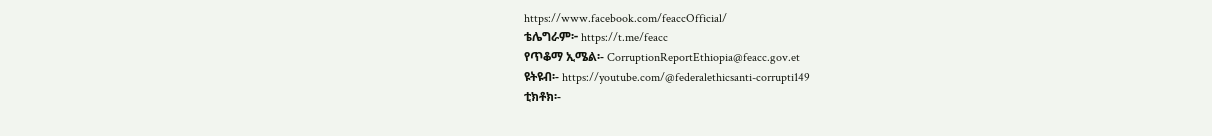https://www.facebook.com/feaccOfficial/
ቴሌግራም፦ https://t.me/feacc
የጥቆማ ኢሜል፡- CorruptionReportEthiopia@feacc.gov.et
ዩትዩብ፡- https://youtube.com/@federalethicsanti-corrupti149
ቲክቶክ፡-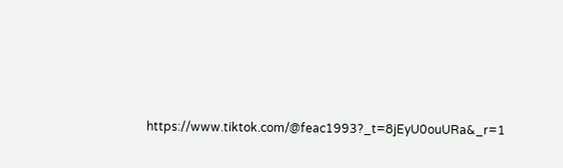https://www.tiktok.com/@feac1993?_t=8jEyU0ouURa&_r=1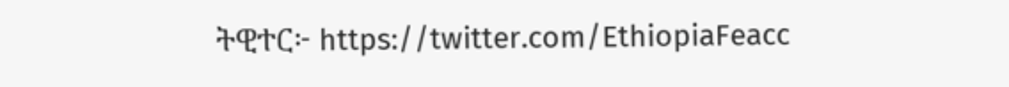ትዊተር፦ https://twitter.com/EthiopiaFeacc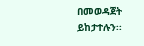በመወዳጀት ይከታተሉን፡፡